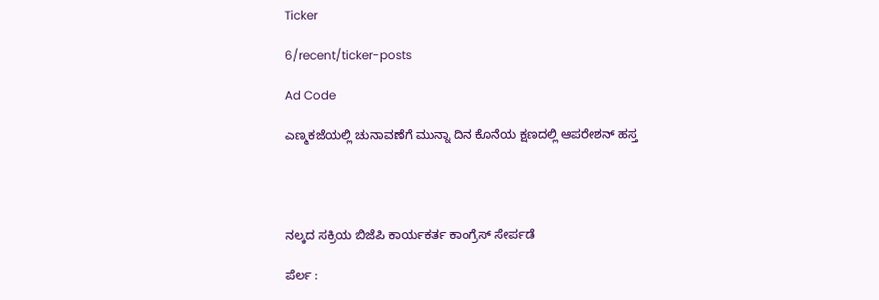Ticker

6/recent/ticker-posts

Ad Code

ಎಣ್ಮಕಜೆಯಲ್ಲಿ ಚುನಾವಣೆಗೆ ಮುನ್ನಾ ದಿನ ಕೊನೆಯ ಕ್ಷಣದಲ್ಲಿ ಆಪರೇಶನ್ ಹಸ್ತ




ನಲ್ಕದ ಸಕ್ರಿಯ ಬಿಜೆಪಿ ಕಾರ್ಯಕರ್ತ ಕಾಂಗ್ರೆಸ್‌ ಸೇರ್ಪಡೆ

ಪೆರ್ಲ :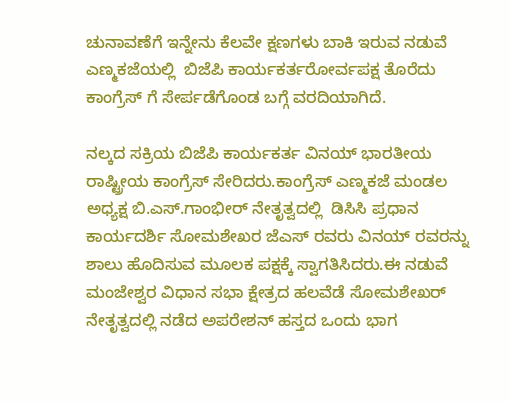ಚುನಾವಣೆಗೆ ಇನ್ನೇನು ಕೆಲವೇ ಕ್ಷಣಗಳು ಬಾಕಿ ಇರುವ ನಡುವೆ ಎಣ್ಮಕಜೆಯಲ್ಲಿ  ಬಿಜೆಪಿ ಕಾರ್ಯಕರ್ತರೋರ್ವಪಕ್ಷ ತೊರೆದು ಕಾಂಗ್ರೆಸ್ ಗೆ ಸೇರ್ಪಡೆಗೊಂಡ ಬಗ್ಗೆ ವರದಿಯಾಗಿದೆ.

ನಲ್ಕದ ಸಕ್ರಿಯ ಬಿಜೆಪಿ ಕಾರ್ಯಕರ್ತ ವಿನಯ್ ಭಾರತೀಯ ರಾಷ್ಟ್ರೀಯ ಕಾಂಗ್ರೆಸ್ ಸೇರಿದರು.ಕಾಂಗ್ರೆಸ್ ಎಣ್ಮಕಜೆ ಮಂಡಲ ಅಧ್ಯಕ್ಷ ಬಿ.ಎಸ್.ಗಾಂಭೀರ್ ನೇತೃತ್ವದಲ್ಲಿ  ಡಿಸಿಸಿ ಪ್ರಧಾನ ಕಾರ್ಯದರ್ಶಿ ಸೋಮಶೇಖರ ಜೆಎಸ್ ರವರು ವಿನಯ್ ರವರನ್ನು ಶಾಲು ಹೊದಿಸುವ ಮೂಲಕ ಪಕ್ಷಕ್ಕೆ ಸ್ವಾಗತಿಸಿದರು.ಈ ನಡುವೆ  ಮಂಜೇಶ್ವರ ವಿಧಾನ ಸಭಾ ಕ್ಷೇತ್ರದ ಹಲವೆಡೆ ಸೋಮಶೇಖರ್ ನೇತೃತ್ವದಲ್ಲಿ ನಡೆದ ಅಪರೇಶನ್ ಹಸ್ತದ ಒಂದು ಭಾಗ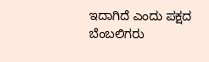ಇದಾಗಿದೆ ಎಂದು ಪಕ್ಷದ ಬೆಂಬಲಿಗರು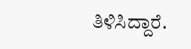ತಿಳಿಸಿದ್ದಾರೆ.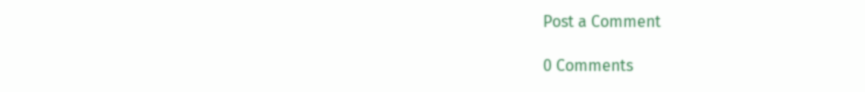Post a Comment

0 Comments